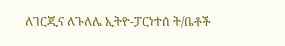ለገርጂና ለጉለሌ ኢትዮ-ፓርነተሰ ት/ቤቶች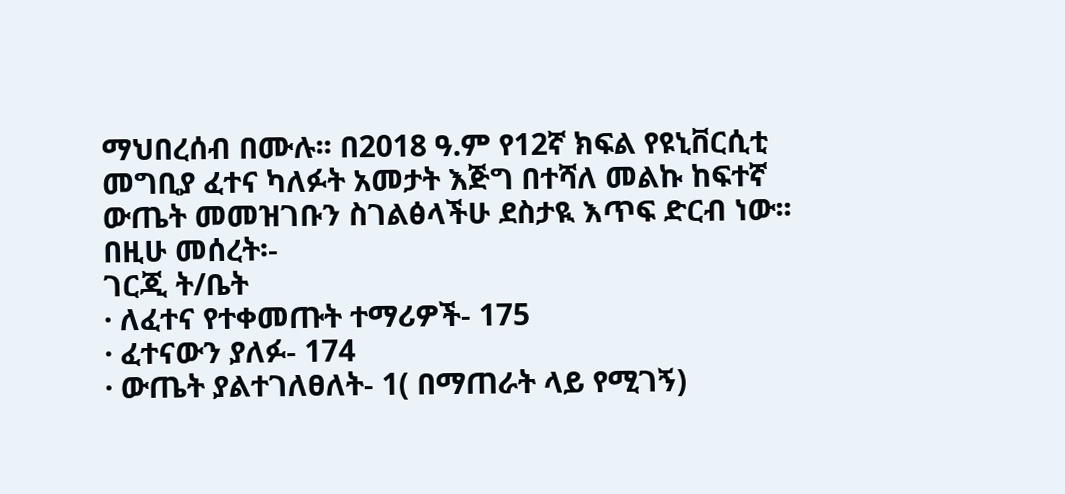ማህበረሰብ በሙሉ፡፡ በ2018 ዓ.ም የ12ኛ ክፍል የዩኒቨርሲቲ መግቢያ ፈተና ካለፉት አመታት እጅግ በተሻለ መልኩ ከፍተኛ ውጤት መመዝገቡን ስገልፅላችሁ ደስታዪ እጥፍ ድርብ ነው፡፡ በዚሁ መሰረት፡-
ገርጂ ት/ቤት
· ለፈተና የተቀመጡት ተማሪዎች- 175
· ፈተናውን ያለፉ- 174
· ውጤት ያልተገለፀለት- 1( በማጠራት ላይ የሚገኝ)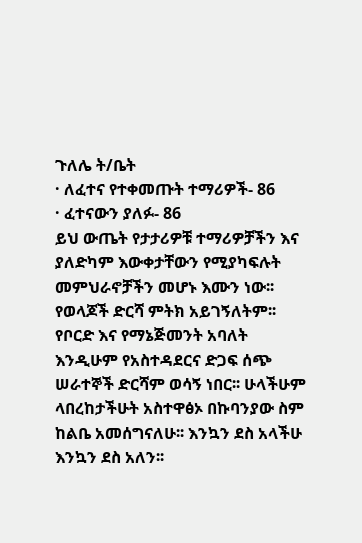ጉለሌ ት/ቤት
· ለፈተና የተቀመጡት ተማሪዎች- 86
· ፈተናውን ያለፉ- 86
ይህ ውጤት የታታሪዎቹ ተማሪዎቻችን እና ያለድካም እውቀታቸውን የሚያካፍሉት መምህራኖቻችን መሆኑ እሙን ነው፡፡ የወላጆች ድርሻ ምትክ አይገኝለትም፡፡ የቦርድ እና የማኔጅመንት አባለት እንዲሁም የአስተዳደርና ድጋፍ ሰጭ ሠራተኞች ድርሻም ወሳኝ ነበር፡፡ ሁላችሁም ላበረከታችሁት አስተዋፅኦ በኩባንያው ስም ከልቤ አመሰግናለሁ፡፡ እንኳን ደስ አላችሁ እንኳን ደስ አለን፡፡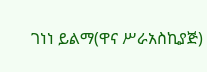ገነነ ይልማ(ዋና ሥራአስኪያጅ)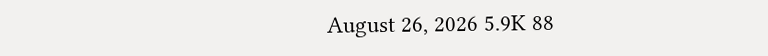August 26, 2026 5.9K 88